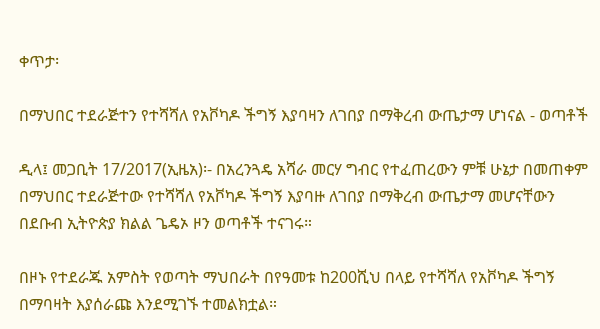ቀጥታ፡

በማህበር ተደራጅተን የተሻሻለ የአቮካዶ ችግኝ እያባዛን ለገበያ በማቅረብ ውጤታማ ሆነናል - ወጣቶች

ዲላ፤ መጋቢት 17/2017(ኢዜአ)፡- በአረንጓዴ አሻራ መርሃ ግብር የተፈጠረውን ምቹ ሁኔታ በመጠቀም በማህበር ተደራጅተው የተሻሻለ የአቮካዶ ችግኝ እያባዙ ለገበያ በማቅረብ ውጤታማ መሆናቸውን በደቡብ ኢትዮጵያ ክልል ጌዴኦ ዞን ወጣቶች ተናገሩ።

በዞኑ የተደራጁ አምስት የወጣት ማህበራት በየዓመቱ ከ200ሺህ በላይ የተሻሻለ የአቮካዶ ችግኝ በማባዛት እያሰራጩ እንደሚገኙ ተመልክቷል።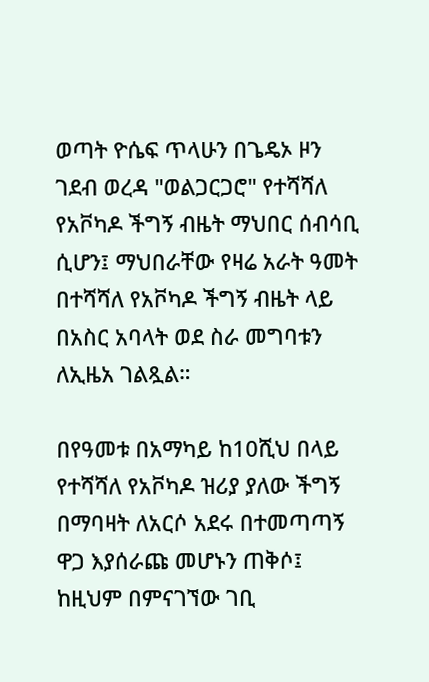ወጣት ዮሴፍ ጥላሁን በጌዴኦ ዞን ገደብ ወረዳ "ወልጋርጋሮ" የተሻሻለ የአቮካዶ ችግኝ ብዜት ማህበር ሰብሳቢ ሲሆን፤ ማህበራቸው የዛሬ አራት ዓመት በተሻሻለ የአቮካዶ ችግኝ ብዜት ላይ በአስር አባላት ወደ ስራ መግባቱን ለኢዜአ ገልጿል።

በየዓመቱ በአማካይ ከ10ሺህ በላይ የተሻሻለ የአቮካዶ ዝሪያ ያለው ችግኝ በማባዛት ለአርሶ አደሩ በተመጣጣኝ ዋጋ እያሰራጩ መሆኑን ጠቅሶ፤ ከዚህም በምናገኘው ገቢ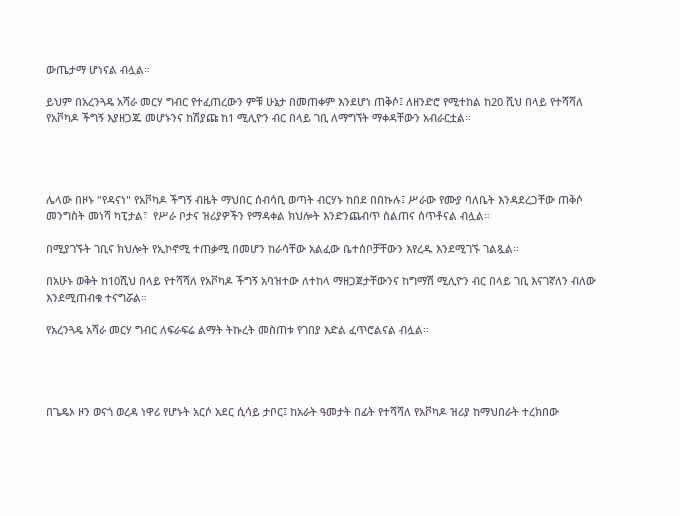ውጤታማ ሆነናል ብሏል።

ይህም በአረንጓዴ አሻራ መርሃ ግብር የተፈጠረውን ምቹ ሁኔታ በመጠቀም እንደሆነ ጠቅሶ፤ ለዘንድሮ የሚተከል ከ20 ሺህ በላይ የተሻሻለ የአቮካዶ ችግኝ እያዘጋጁ መሆኑንና ከሽያጩ ከ1 ሚሊዮን ብር በላይ ገቢ ለማግኘት ማቀዳቸውን አብራርቷል።




ሌላው በዞኑ "የዳናነ" የአቮካዶ ችግኝ ብዜት ማህበር ሰብሳቢ ወጣት ብርሃኑ ከበደ በበኩሉ፤ ሥራው የሙያ ባለቤት እንዳደረጋቸው ጠቅሶ መንግስት መነሻ ካፒታል፣  የሥራ ቦታና ዝሪያዎችን የማዳቀል ክህሎት እንድንጨብጥ ስልጠና ሰጥቶናል ብሏል።

በሚያገኙት ገቢና ክህሎት የኢኮኖሚ ተጠቃሚ በመሆን ከራሳቸው አልፈው ቤተሰቦቻቸውን እየረዱ እንደሚገኙ ገልጿል።

በአሁኑ ወቅት ከ10ሺህ በላይ የተሻሻለ የአቮካዶ ችግኝ አባዝተው ለተከላ ማዘጋጀታቸውንና ከግማሽ ሚሊዮን ብር በላይ ገቢ እናገኛለን ብለው እንደሚጠብቁ ተናግሯል።

የአረንጓዴ አሻራ መርሃ ግብር ለፍራፍሬ ልማት ትኩረት መስጠቱ የገበያ እድል ፈጥሮልናል ብሏል።




በጌዴኦ ዞን ወናጎ ወረዳ ነዋሪ የሆኑት አርሶ አደር ሲሳይ ታቦር፤ ከአራት ዓመታት በፊት የተሻሻለ የአቮካዶ ዝሪያ ከማህበራት ተረክበው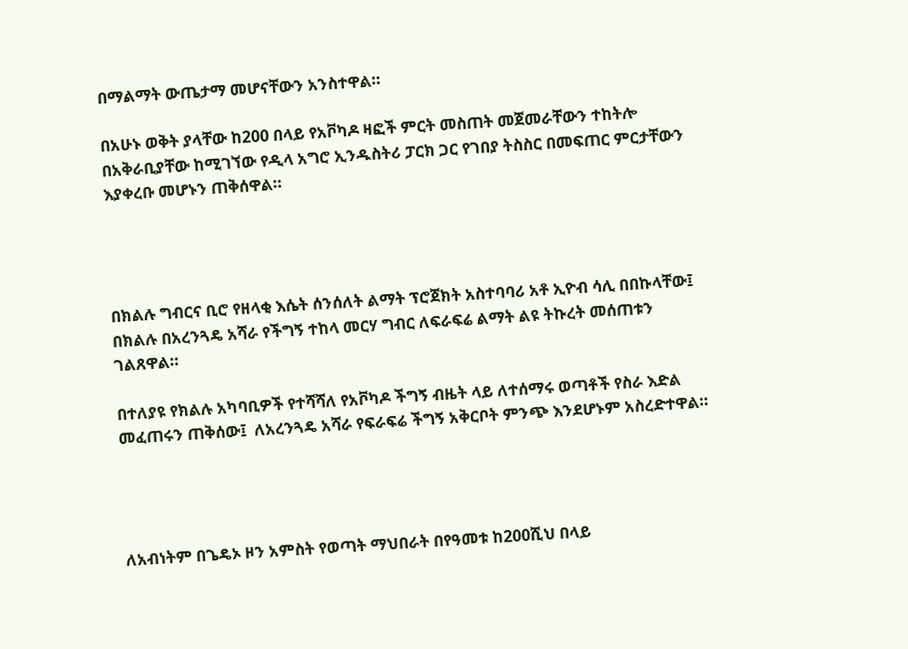በማልማት ውጤታማ መሆናቸውን አንስተዋል።

በአሁኑ ወቅት ያላቸው ከ200 በላይ የአቮካዶ ዛፎች ምርት መስጠት መጀመራቸውን ተከትሎ በአቅራቢያቸው ከሚገኘው የዲላ አግሮ ኢንዱስትሪ ፓርክ ጋር የገበያ ትስስር በመፍጠር ምርታቸውን እያቀረቡ መሆኑን ጠቅሰዋል።




በክልሉ ግብርና ቢሮ የዘላቂ እሴት ሰንሰለት ልማት ፕሮጀክት አስተባባሪ አቶ ኢዮብ ሳሊ በበኩላቸው፤ በክልሉ በአረንጓዴ አሻራ የችግኝ ተከላ መርሃ ግብር ለፍራፍሬ ልማት ልዩ ትኩረት መሰጠቱን ገልጸዋል።

በተለያዩ የክልሉ አካባቢዎች የተሻሻለ የአቮካዶ ችግኝ ብዜት ላይ ለተሰማሩ ወጣቶች የስራ እድል መፈጠሩን ጠቅሰው፤  ለአረንጓዴ አሻራ የፍራፍሬ ችግኝ አቅርቦት ምንጭ እንደሆኑም አስረድተዋል።




ለአብነትም በጌዴኦ ዞን አምስት የወጣት ማህበራት በየዓመቱ ከ200ሺህ በላይ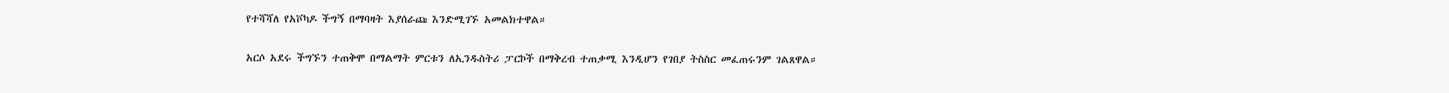የተሻሻለ የአቮካዶ ችግኝ በማባዛት እያሰራጩ እንድሚገኙ አመልክተዋል።

አርሶ አደሩ ችግኙን ተጠቅሞ በማልማት ምርቱን ለኢንዱስትሪ ፓርኮች በማቅረብ ተጠቃሚ እንዲሆን የገበያ ትስስር መፈጠሩንም ገልጸዋል።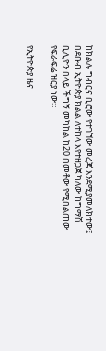ከክልሉ ግብርና ቢሮው የተገኘው መረጃ እንደሚያመለክተው፤ በደቡብ ኢትዮጵያ ክልል ለተከላ እየተዘጋጀ ካለው ከግማሽ ቢሊዮን በላይ ችግኝ መካከል ከ20 በመቶው የሚበልጠው የፍራፍሬ ዝርያ ነው።

የኢትዮጵያ ዜና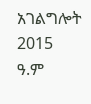አገልግሎት
2015
ዓ.ም